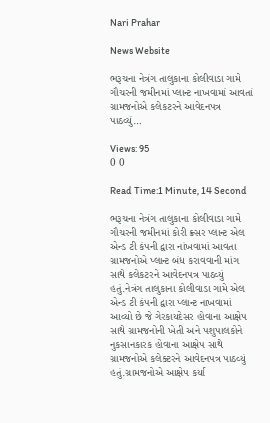Nari Prahar

News Website

ભરૂચના નેત્રંગ તાલુકાના કોલીવાડા ગામે ગૌચરની જમીનમાં પ્લાન્ટ નાખવામાં આવતાં ગ્રામજનોએ કલેકટરને આવેદનપત્ર પાઠવ્યું…

Views: 95
0 0

Read Time:1 Minute, 14 Second

ભરૂચના નેત્રંગ તાલુકાના કોલીવાડા ગામે ગૌચરની જમીનમાં કોરી ક્ર્સર પ્લાન્ટ એલ એન્ડ ટી કંપની દ્વારા નાંખવામાં આવતા ગ્રામજનોએ પ્લાન્ટ બંધ કરાવવાની માંગ સાથે કલેકટરને આવેદનપત્ર પાઠવ્યું હતું.નેત્રંગ તાલુકાના કોલીવાડા ગામે એલ એન્ડ ટી કંપની દ્વારા પ્લાન્ટ નાખવામાં આવ્યો છે જે ગેરકાયદેસર હોવાના આક્ષેપ સાથે ગ્રામજનોની ખેતી અને પશુપાલકોને નુકસાનકારક હોવાના આક્ષેપ સાથે ગ્રામજનોએ કલેક્ટરને આવેદનપત્ર પાઠવ્યું હતું.ગ્રામજનોએ આક્ષેપ કર્યા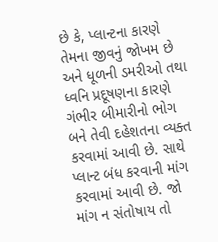છે કે, પ્લાન્ટના કારણે તેમના જીવનું જોખમ છે અને ધૂળની ડમરીઓ તથા ધ્વનિ પ્રદૂષણના કારણે ગંભીર બીમારીનો ભોગ બને તેવી દહેશતના વ્યક્ત કરવામાં આવી છે. સાથે પ્લાન્ટ બંધ કરવાની માંગ કરવામાં આવી છે. જો માંગ ન સંતોષાય તો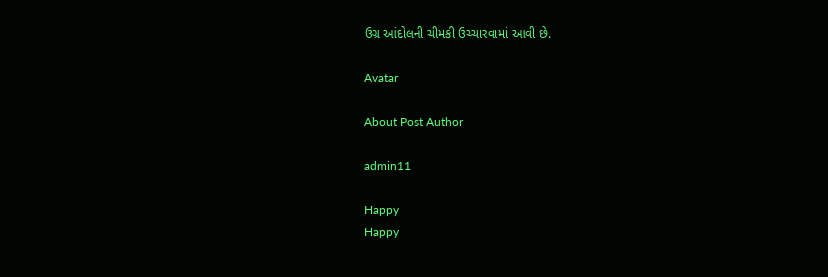ઉગ્ર આંદોલની ચીમકી ઉચ્ચારવામાં આવી છે.

Avatar

About Post Author

admin11

Happy
Happy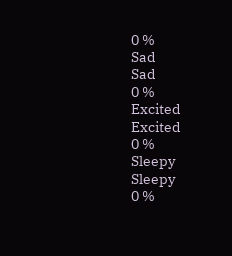0 %
Sad
Sad
0 %
Excited
Excited
0 %
Sleepy
Sleepy
0 %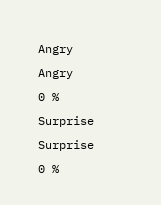Angry
Angry
0 %
Surprise
Surprise
0 %